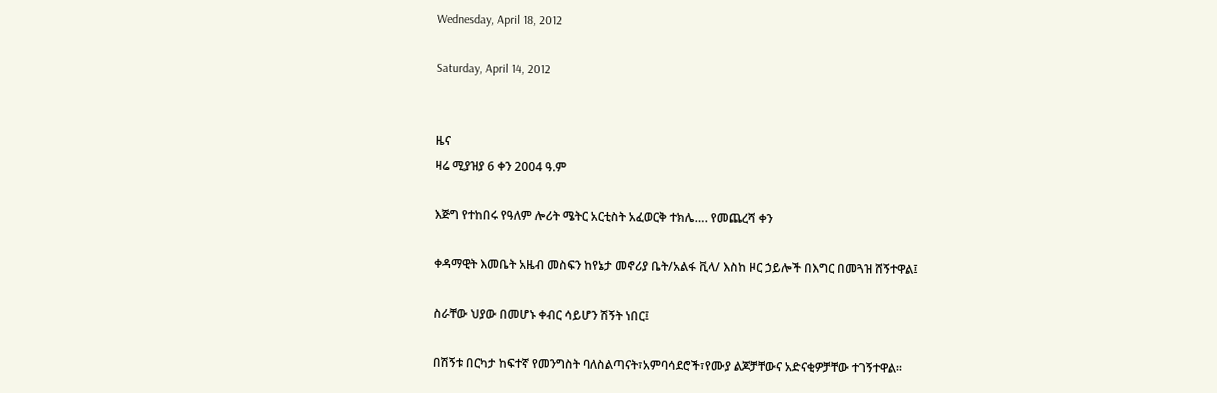Wednesday, April 18, 2012

Saturday, April 14, 2012


ዜና
ዛሬ ሚያዝያ 6 ቀን 2004 ዓ.ም

እጅግ የተከበሩ የዓለም ሎሪት ሜትር አርቲስት አፈወርቅ ተክሌ…. የመጨረሻ ቀን

ቀዳማዊት እመቤት አዜብ መስፍን ከየኔታ መኖሪያ ቤት/አልፋ ቪላ/ እስከ ዞር ኃይሎች በእግር በመጓዝ ሸኝተዋል፤

ስራቸው ህያው በመሆኑ ቀብር ሳይሆን ሽኝት ነበር፤

በሽኝቱ በርካታ ከፍተኛ የመንግስት ባለስልጣናት፣አምባሳደሮች፣የሙያ ልጆቻቸውና አድናቂዎቻቸው ተገኝተዋል፡፡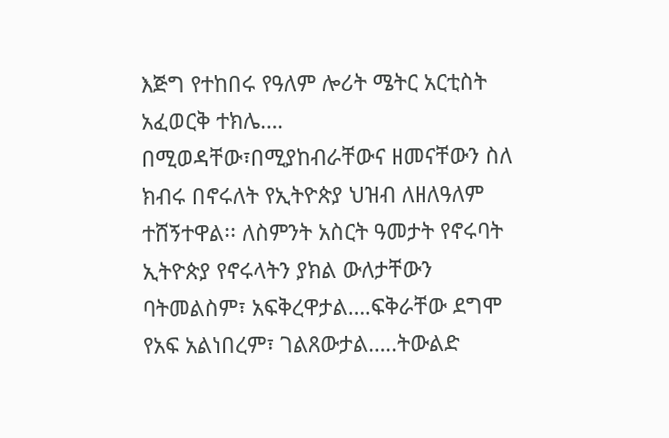እጅግ የተከበሩ የዓለም ሎሪት ሜትር አርቲስት አፈወርቅ ተክሌ…. በሚወዳቸው፣በሚያከብራቸውና ዘመናቸውን ስለ ክብሩ በኖሩለት የኢትዮጵያ ህዝብ ለዘለዓለም ተሸኝተዋል፡፡ ለስምንት አስርት ዓመታት የኖሩባት ኢትዮጵያ የኖሩላትን ያክል ውለታቸውን ባትመልስም፣ አፍቅረዋታል….ፍቅራቸው ደግሞ የአፍ አልነበረም፣ ገልጸውታል…..ትውልድ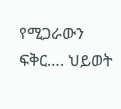የሚጋራውን ፍቅር…. ህይወት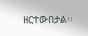ዘርተውበታል፡፡